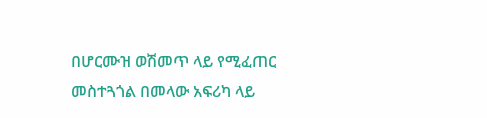በሆርሙዝ ወሽመጥ ላይ የሚፈጠር መስተጓጎል በመላው አፍሪካ ላይ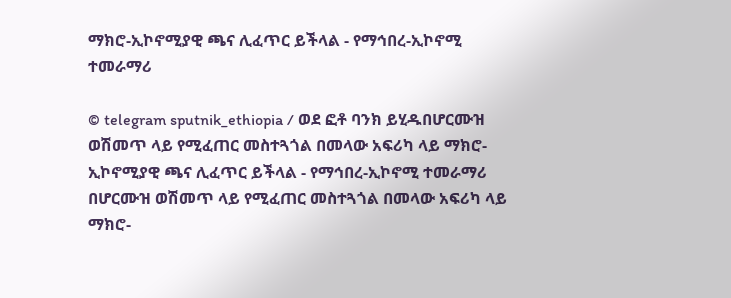ማክሮ-ኢኮኖሚያዊ ጫና ሊፈጥር ይችላል - የማኅበረ-ኢኮኖሚ ተመራማሪ

© telegram sputnik_ethiopia / ወደ ፎቶ ባንክ ይሂዱበሆርሙዝ ወሽመጥ ላይ የሚፈጠር መስተጓጎል በመላው አፍሪካ ላይ ማክሮ-ኢኮኖሚያዊ ጫና ሊፈጥር ይችላል - የማኅበረ-ኢኮኖሚ ተመራማሪ
በሆርሙዝ ወሽመጥ ላይ የሚፈጠር መስተጓጎል በመላው አፍሪካ ላይ ማክሮ-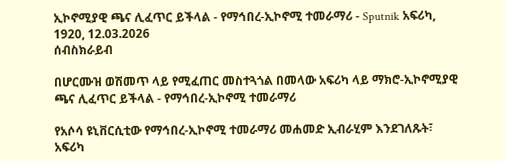ኢኮኖሚያዊ ጫና ሊፈጥር ይችላል - የማኅበረ-ኢኮኖሚ ተመራማሪ - Sputnik አፍሪካ, 1920, 12.03.2026
ሰብስክራይብ

በሆርሙዝ ወሽመጥ ላይ የሚፈጠር መስተጓጎል በመላው አፍሪካ ላይ ማክሮ-ኢኮኖሚያዊ ጫና ሊፈጥር ይችላል - የማኅበረ-ኢኮኖሚ ተመራማሪ

የአሶሳ ዩኒቨርሲቲው የማኅበረ-ኢኮኖሚ ተመራማሪ መሐመድ ኢብራሂም እንደገለጹት፣ አፍሪካ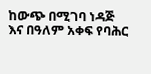ከውጭ በሚገባ ነዳጅ እና በዓለም አቀፍ የባሕር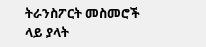ትራንስፖርት መስመሮች ላይ ያላት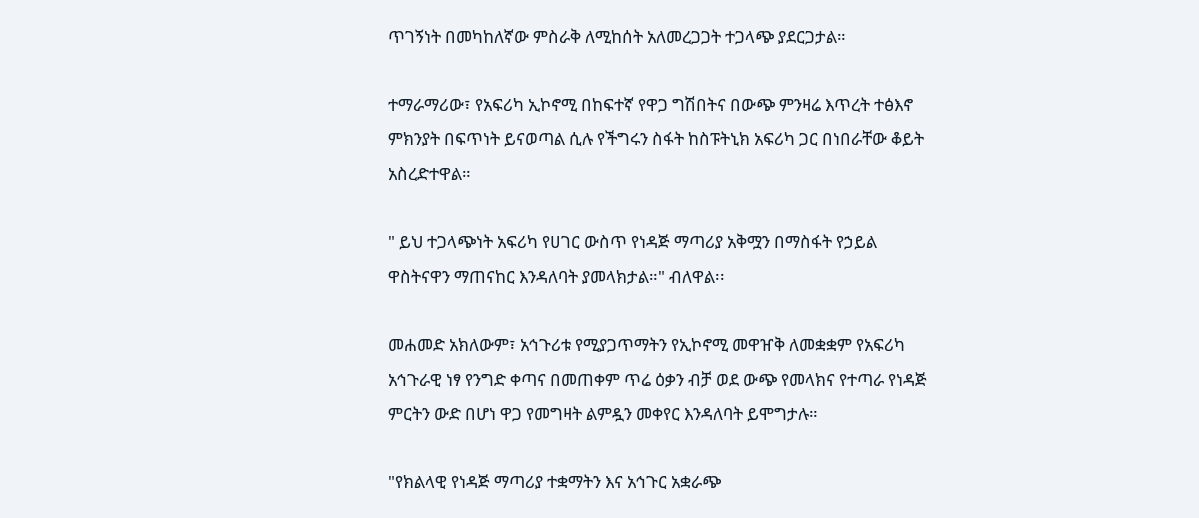ጥገኝነት በመካከለኛው ምስራቅ ለሚከሰት አለመረጋጋት ተጋላጭ ያደርጋታል።

ተማራማሪው፣ የአፍሪካ ኢኮኖሚ በከፍተኛ የዋጋ ግሽበትና በውጭ ምንዛሬ እጥረት ተፅእኖ ምክንያት በፍጥነት ይናወጣል ሲሉ የችግሩን ስፋት ከስፑትኒክ አፍሪካ ጋር በነበራቸው ቆይት አስረድተዋል።

" ይህ ተጋላጭነት አፍሪካ የሀገር ውስጥ የነዳጅ ማጣሪያ አቅሟን በማስፋት የኃይል ዋስትናዋን ማጠናከር እንዳለባት ያመላክታል።" ብለዋል፡፡

መሐመድ አክለውም፣ አኅጉሪቱ የሚያጋጥማትን የኢኮኖሚ መዋዠቅ ለመቋቋም የአፍሪካ አኅጉራዊ ነፃ የንግድ ቀጣና በመጠቀም ጥሬ ዕቃን ብቻ ወደ ውጭ የመላክና የተጣራ የነዳጅ ምርትን ውድ በሆነ ዋጋ የመግዛት ልምዷን መቀየር እንዳለባት ይሞግታሉ።

"የክልላዊ የነዳጅ ማጣሪያ ተቋማትን እና አኅጉር አቋራጭ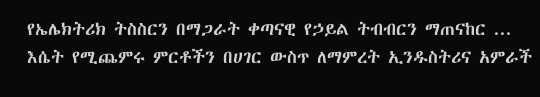የኤሌክትሪክ ትስስርን በማጋራት ቀጣናዊ የኃይል ትብብርን ማጠናከር ... እሴት የሚጨምሩ ምርቶችን በሀገር ውስጥ ለማምረት ኢንዱስትሪና አምራች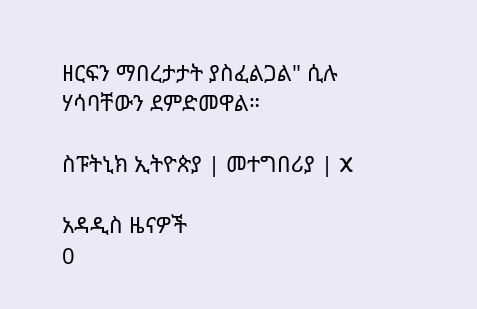ዘርፍን ማበረታታት ያስፈልጋል" ሲሉ ሃሳባቸውን ደምድመዋል።

ስፑትኒክ ኢትዮጵያ | መተግበሪያ | X

አዳዲስ ዜናዎች
0